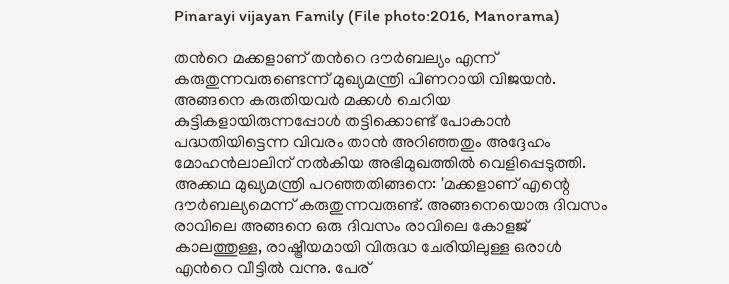Pinarayi vijayan Family (File photo:2016, Manorama)

തന്‍റെ മക്കളാണ് തന്‍റെ ദൗര്‍ബല്യം എന്ന് കരുതുന്നവരുണ്ടെന്ന് മുഖ്യമന്ത്രി പിണറായി വിജയന്‍. അങ്ങനെ കരുതിയവര്‍ മക്കള്‍ ചെറിയ കുട്ടികളായിരുന്നപ്പോള്‍ തട്ടിക്കൊണ്ട് പോകാന്‍ പദ്ധതിയിട്ടെന്ന വിവരം താന്‍ അറിഞ്ഞതും അദ്ദേഹം മോഹന്‍ലാലിന് നല്‍കിയ അഭിമുഖത്തില്‍ വെളിപ്പെടുത്തി. അക്കഥ മുഖ്യമന്ത്രി പറഞ്ഞതിങ്ങനെ: 'മക്കളാണ് എന്റെ ദൗര്‍ബല്യമെന്ന് കരുതുന്നവരുണ്ട്. അങ്ങനെയൊരു ദിവസം രാവിലെ അങ്ങനെ ഒരു ദിവസം രാവിലെ കോളജ് കാലത്തുള്ള, രാഷ്ട്രീയമായി വിരുദ്ധ ചേരിയിലുള്ള ഒരാള്‍ എന്‍റെ വീട്ടില്‍ വന്നു. പേര്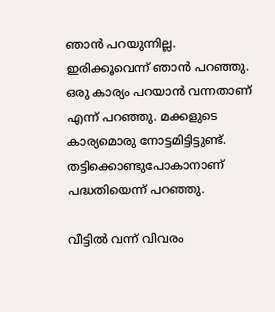ഞാന്‍ പറയുന്നില്ല. ഇരിക്കൂവെന്ന് ഞാന്‍ പറഞ്ഞു. ഒരു കാര്യം പറയാന്‍ വന്നതാണ് എന്ന് പറഞ്ഞു. മക്കളുടെ കാര്യമൊരു നോട്ടമിട്ടിട്ടുണ്ട്. തട്ടിക്കൊണ്ടുപോകാനാണ് പദ്ധതിയെന്ന് പറഞ്ഞു.

വീട്ടില്‍ വന്ന് വിവരം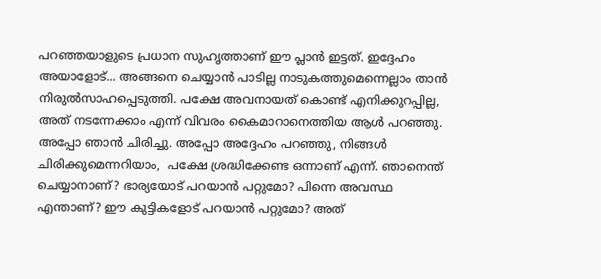പറഞ്ഞയാളുടെ പ്രധാന സുഹൃത്താണ് ഈ പ്ലാന്‍ ഇട്ടത്. ഇദ്ദേഹം അയാളോട്... അങ്ങനെ ചെയ്യാന്‍ പാടില്ല നാടുകത്തുമെന്നെല്ലാം താന്‍ നിരുല്‍സാഹപ്പെടുത്തി. പക്ഷേ അവനായത് കൊണ്ട് എനിക്കുറപ്പില്ല, അത് നടന്നേക്കാം എന്ന് വിവരം കൈമാറാനെത്തിയ ആള്‍ പറഞ്ഞു. അപ്പോ ഞാന്‍ ചിരിച്ചു. അപ്പോ അദ്ദേഹം പറഞ്ഞു, നിങ്ങള്‍ ചിരിക്കുമെന്നറിയാം,  പക്ഷേ ശ്രദ്ധിക്കേണ്ട ഒന്നാണ് എന്ന്. ഞാനെന്ത് ചെയ്യാനാണ്? ഭാര്യയോട് പറയാന്‍ പറ്റുമോ? പിന്നെ അവസ്ഥ എന്താണ്? ഈ കുട്ടികളോട് പറയാന്‍ പറ്റുമോ? അത്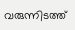വരുന്നിടത്ത്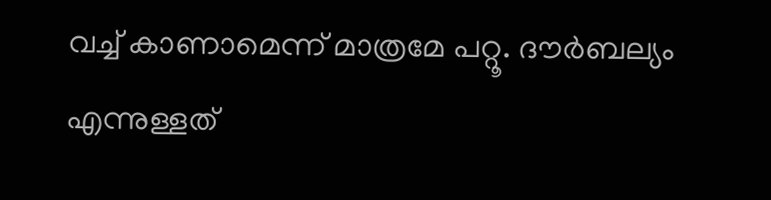വച്ച് കാണാമെന്ന് മാത്രമേ പറ്റൂ. ദൗര്‍ബല്യം എന്നുള്ളത്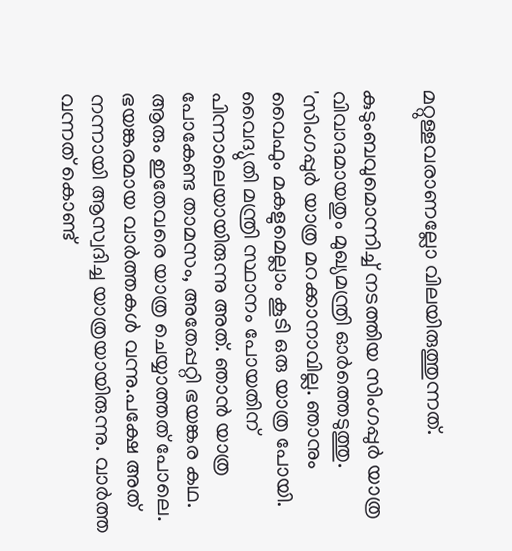മറ്റുള്ളവരാണല്ലോ വിലയിരുത്തുന്നത്.

കുടുംബവുമൊന്നിച്ച് നടത്തിയ സിംഗപ്പുര്‍ യാത്ര വിവാദമായതും മുഖ്യമന്ത്രി ഓര്‍ത്തെടുത്തു. 'സിംഗപ്പുര്‍ യാത്ര മറക്കാനാവില്ല. ഞാനും വൈഫും മകളുമെല്ലാം കൂടി ഒരു യാത്ര പോയി. വൈദ്യുതി മന്ത്രി സ്ഥാനം പോയതിന് പിന്നാലെയായിരുന്നു അത്. ഞാന്‍ യാത്ര പോകേണ്ട താമസം, അതേപ്പറ്റി ഭയങ്കര കഥ. ആരും ഇതേവരെ യാത്ര ചെയ്യാത്തത് പോലെ. ഭയങ്കരമായ വാര്‍ത്തകള്‍ വന്നു.പക്ഷേ അത് നന്നായി ആസ്വദിച്ച യാത്രയായിരുന്നു. വാര്‍ത്ത വന്നത് കൊണ്ട്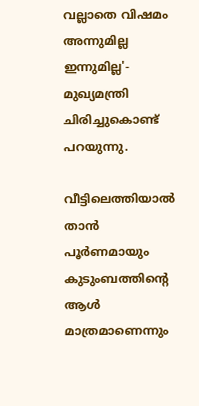വല്ലാതെ വിഷമം അന്നുമില്ല ഇന്നുമില്ല'- മുഖ്യമന്ത്രി ചിരിച്ചുകൊണ്ട് പറയുന്നു.

വീട്ടിലെത്തിയാല്‍ താന്‍ പൂര്‍ണമായും കുടുംബത്തിന്‍റെ ആള്‍ മാത്രമാണെന്നും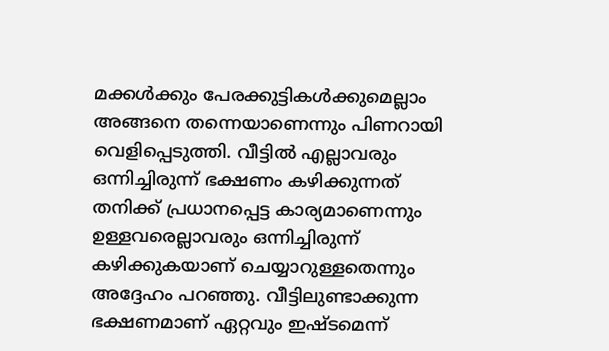മക്കള്‍ക്കും പേരക്കുട്ടികള്‍ക്കുമെല്ലാം അങ്ങനെ തന്നെയാണെന്നും പിണറായി വെളിപ്പെടുത്തി. വീട്ടില്‍ എല്ലാവരും ഒന്നിച്ചിരുന്ന് ഭക്ഷണം കഴിക്കുന്നത് തനിക്ക് പ്രധാനപ്പെട്ട കാര്യമാണെന്നും ഉള്ളവരെല്ലാവരും ഒന്നിച്ചിരുന്ന് കഴിക്കുകയാണ് ചെയ്യാറുള്ളതെന്നും അദ്ദേഹം പറഞ്ഞു. വീട്ടിലുണ്ടാക്കുന്ന ഭക്ഷണമാണ് ഏറ്റവും ഇഷ്ടമെന്ന്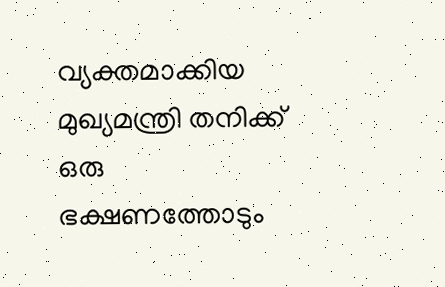വ്യക്തമാക്കിയ മുഖ്യമന്ത്രി തനിക്ക് ഒരു ഭക്ഷണത്തോടും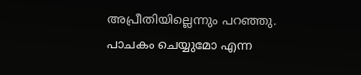അപ്രീതിയില്ലെന്നും പറഞ്ഞു. പാചകം ചെയ്യുമോ എന്ന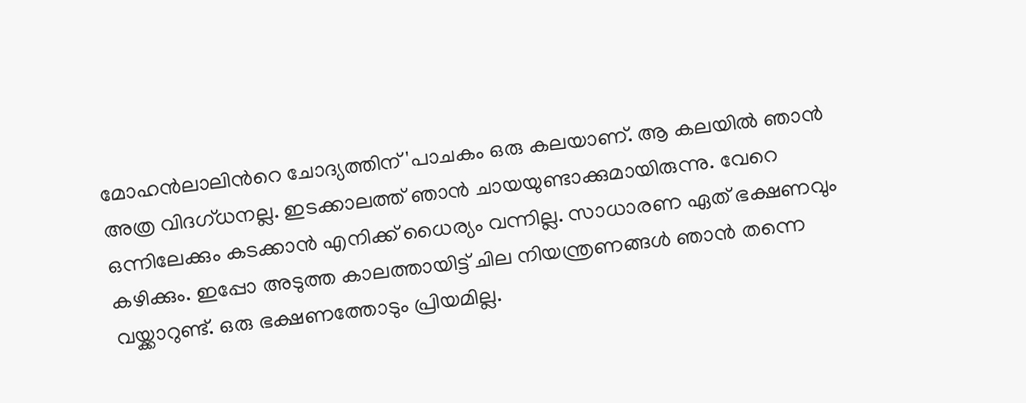മോഹന്‍ലാലിന്‍റെ ചോദ്യത്തിന് 'പാചകം ഒരു കലയാണ്. ആ കലയില്‍ ഞാന്‍ അത്ര വിദഗ്ധനല്ല. ഇടക്കാലത്ത് ഞാന്‍ ചായയുണ്ടാക്കുമായിരുന്നു. വേറെ ഒന്നിലേക്കും കടക്കാന്‍ എനിക്ക് ധൈര്യം വന്നില്ല. സാധാരണ ഏത് ഭക്ഷണവും കഴിക്കും. ഇപ്പോ അടുത്ത കാലത്തായിട്ട് ചില നിയന്ത്രണങ്ങള്‍ ഞാന്‍ തന്നെ വയ്ക്കാറുണ്ട്. ഒരു ഭക്ഷണത്തോടും പ്രിയമില്ല.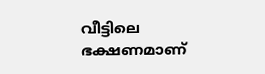വീട്ടിലെ ഭക്ഷണമാണ്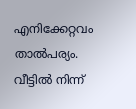എനിക്കേറ്റവം താല്‍പര്യം. വീട്ടില്‍ നിന്ന്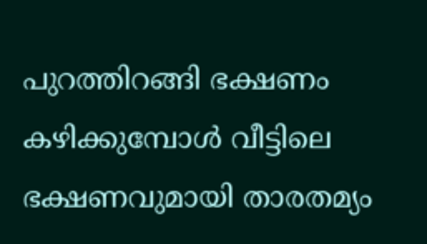പുറത്തിറങ്ങി ഭക്ഷണം കഴിക്കുമ്പോള്‍ വീട്ടിലെ ഭക്ഷണവുമായി താരതമ്യം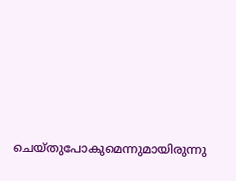ചെയ്തുപോകുമെന്നുമായിരുന്നു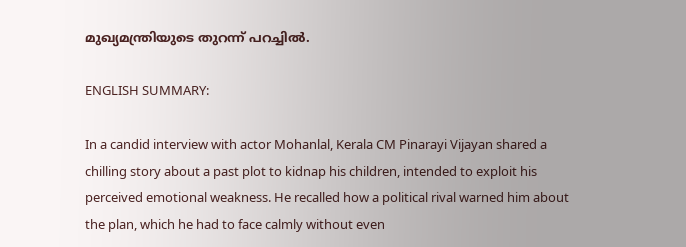മുഖ്യമന്ത്രിയുടെ തുറന്ന് പറച്ചില്‍.

ENGLISH SUMMARY:

In a candid interview with actor Mohanlal, Kerala CM Pinarayi Vijayan shared a chilling story about a past plot to kidnap his children, intended to exploit his perceived emotional weakness. He recalled how a political rival warned him about the plan, which he had to face calmly without even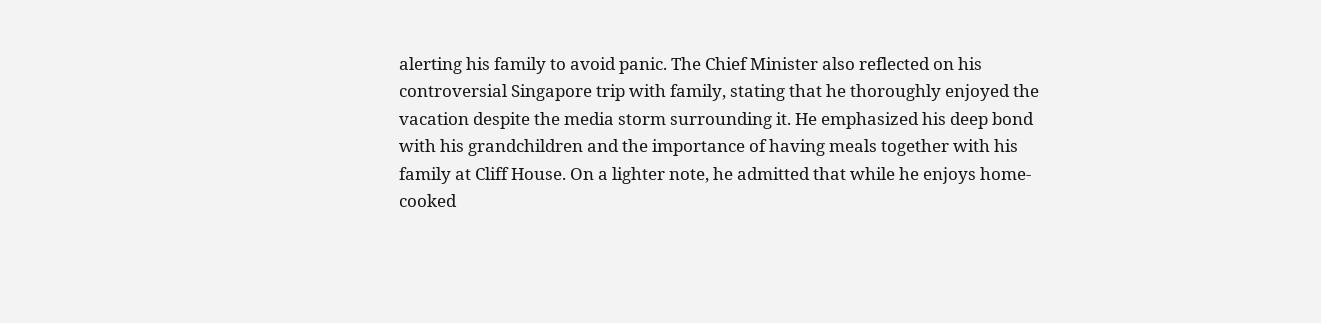alerting his family to avoid panic. The Chief Minister also reflected on his controversial Singapore trip with family, stating that he thoroughly enjoyed the vacation despite the media storm surrounding it. He emphasized his deep bond with his grandchildren and the importance of having meals together with his family at Cliff House. On a lighter note, he admitted that while he enjoys home-cooked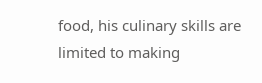food, his culinary skills are limited to making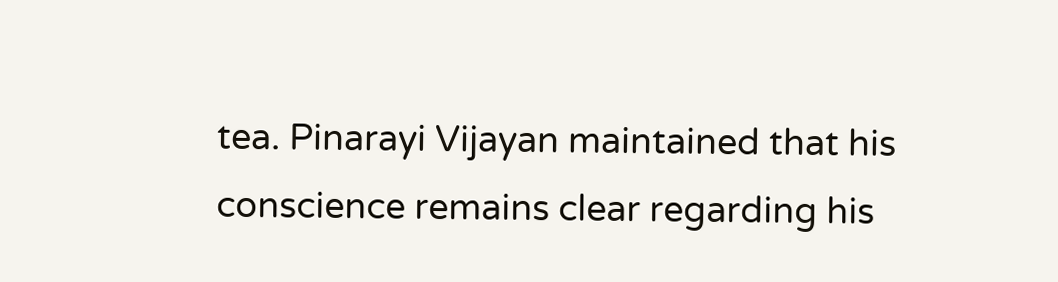tea. Pinarayi Vijayan maintained that his conscience remains clear regarding his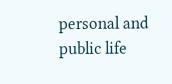personal and public life